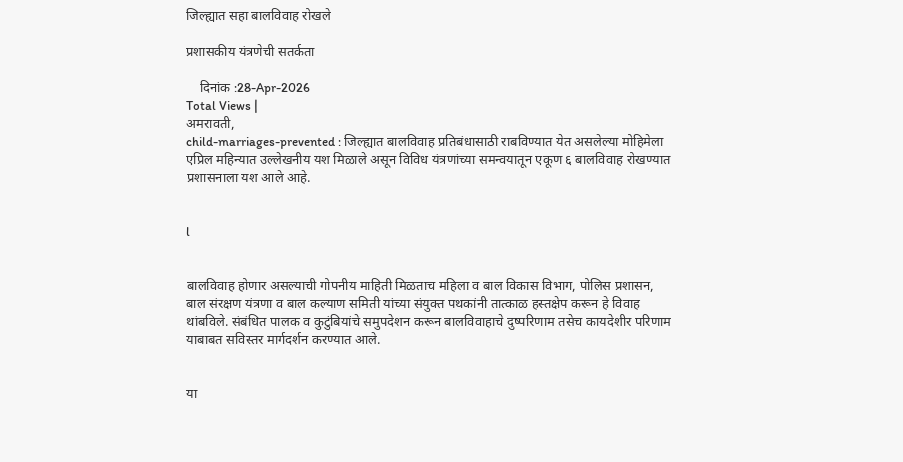जिल्ह्यात सहा बालविवाह रोखले

प्रशासकीय यंत्रणेची सतर्कता

    दिनांक :28-Apr-2026
Total Views |
अमरावती,
child-marriages-prevented : जिल्ह्यात बालविवाह प्रतिबंधासाठी राबविण्यात येत असलेल्या मोहिमेला एप्रिल महिन्यात उल्लेखनीय यश मिळाले असून विविध यंत्रणांच्या समन्वयातून एकूण ६ बालविवाह रोखण्यात प्रशासनाला यश आले आहे.


l


बालविवाह होणार असल्याची गोपनीय माहिती मिळताच महिला व बाल विकास विभाग, पोलिस प्रशासन, बाल संरक्षण यंत्रणा व बाल कल्याण समिती यांच्या संयुक्त पथकांनी तात्काळ हस्तक्षेप करून हे विवाह थांबविले. संबंधित पालक व कुटुंबियांचे समुपदेशन करून बालविवाहाचे दुष्परिणाम तसेच कायदेशीर परिणाम याबाबत सविस्तर मार्गदर्शन करण्यात आले.


या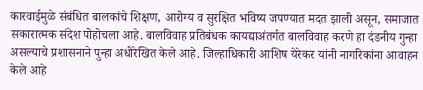कारवाईमुळे संबंधित बालकांचे शिक्षण, आरोग्य व सुरक्षित भविष्य जपण्यात मदत झाली असून, समाजात सकारात्मक संदेश पोहोचला आहे. बालविवाह प्रतिबंधक कायद्याअंतर्गत बालविवाह करणे हा दंडनीय गुन्हा असल्याचे प्रशासनाने पुन्हा अधोरेखित केले आहे. जिल्हाधिकारी आशिष येरेकर यांनी नागरिकांना आवाहन केले आहे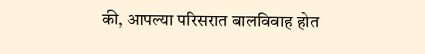की, आपल्या परिसरात बालविवाह होत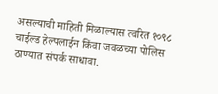असल्याची माहिती मिळाल्यास त्वरित १०९८ चाईल्ड हेल्पलाईन किंवा जवळच्या पोलिस ठाण्यात संपर्क साधावा.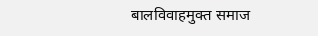बालविवाहमुक्त समाज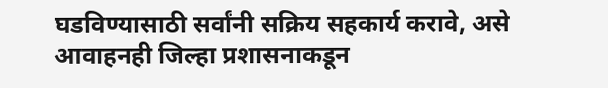घडविण्यासाठी सर्वांनी सक्रिय सहकार्य करावे, असे आवाहनही जिल्हा प्रशासनाकडून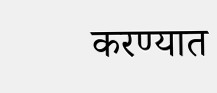करण्यात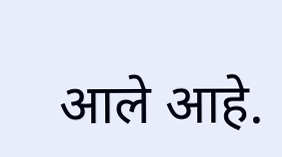आले आहे.